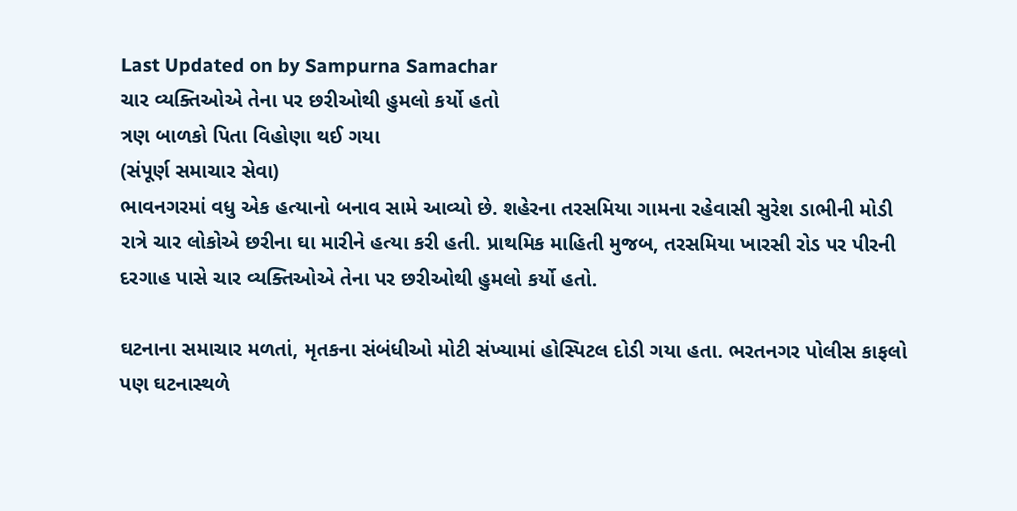Last Updated on by Sampurna Samachar
ચાર વ્યક્તિઓએ તેના પર છરીઓથી હુમલો કર્યો હતો
ત્રણ બાળકો પિતા વિહોણા થઈ ગયા
(સંપૂર્ણ સમાચાર સેવા)
ભાવનગરમાં વધુ એક હત્યાનો બનાવ સામે આવ્યો છે. શહેરના તરસમિયા ગામના રહેવાસી સુરેશ ડાભીની મોડી રાત્રે ચાર લોકોએ છરીના ઘા મારીને હત્યા કરી હતી. પ્રાથમિક માહિતી મુજબ, તરસમિયા ખારસી રોડ પર પીરની દરગાહ પાસે ચાર વ્યક્તિઓએ તેના પર છરીઓથી હુમલો કર્યો હતો.

ઘટનાના સમાચાર મળતાં, મૃતકના સંબંધીઓ મોટી સંખ્યામાં હોસ્પિટલ દોડી ગયા હતા. ભરતનગર પોલીસ કાફલો પણ ઘટનાસ્થળે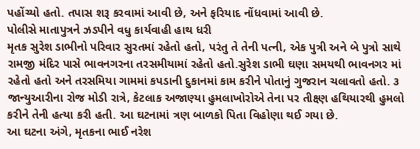પહોંચ્યો હતો. તપાસ શરૂ કરવામાં આવી છે, અને ફરિયાદ નોંધવામાં આવી છે.
પોલીસે માતાપુત્રને ઝડપીને વધુ કાર્યવાહી હાથ ધરી
મૃતક સુરેશ ડાભીનો પરિવાર સુરતમાં રહેતો હતો, પરંતુ તે તેની પત્ની, એક પુત્રી અને બે પુત્રો સાથે રામજી મંદિર પાસે ભાવનગરના તરસમીયામાં રહેતો હતો.સુરેશ ડાભી ઘણા સમયથી ભાવનગર માં રહેતો હતો અને તરસમિયા ગામમાં કપડાની દુકાનમાં કામ કરીને પોતાનું ગુજરાન ચલાવતો હતો. ૩ જાન્યુઆરીના રોજ મોડી રાત્રે, કેટલાક અજાણ્યા હુમલાખોરોએ તેના પર તીક્ષ્ણ હથિયારથી હુમલો કરીને તેની હત્યા કરી હતી. આ ઘટનામાં ત્રણ બાળકો પિતા વિહોણા થઈ ગયા છે.
આ ઘટના અંગે, મૃતકના ભાઈ નરેશ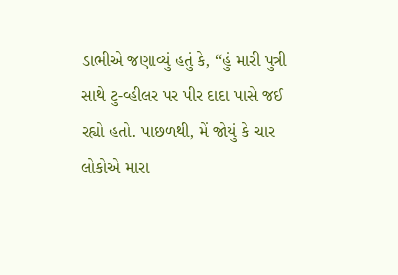ડાભીએ જણાવ્યું હતું કે, “હું મારી પુત્રી સાથે ટુ-વ્હીલર પર પીર દાદા પાસે જઈ રહ્યો હતો. પાછળથી, મેં જોયું કે ચાર લોકોએ મારા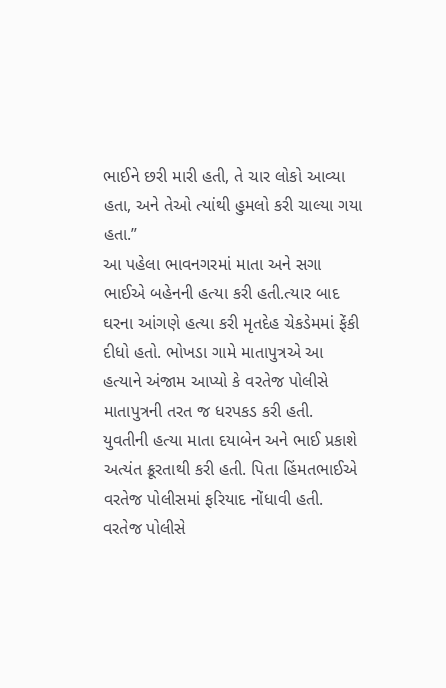ભાઈને છરી મારી હતી, તે ચાર લોકો આવ્યા હતા, અને તેઓ ત્યાંથી હુમલો કરી ચાલ્યા ગયા હતા.”
આ પહેલા ભાવનગરમાં માતા અને સગા ભાઈએ બહેનની હત્યા કરી હતી.ત્યાર બાદ ઘરના આંગણે હત્યા કરી મૃતદેહ ચેકડેમમાં ફેંકી દીધો હતો. ભોખડા ગામે માતાપુત્રએ આ હત્યાને અંજામ આપ્યો કે વરતેજ પોલીસે માતાપુત્રની તરત જ ધરપકડ કરી હતી. યુવતીની હત્યા માતા દયાબેન અને ભાઈ પ્રકાશે અત્યંત ક્રૂરતાથી કરી હતી. પિતા હિંમતભાઈએ વરતેજ પોલીસમાં ફરિયાદ નોંધાવી હતી. વરતેજ પોલીસે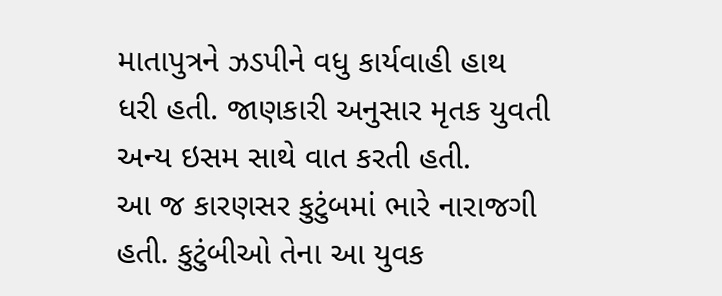માતાપુત્રને ઝડપીને વધુ કાર્યવાહી હાથ ધરી હતી. જાણકારી અનુસાર મૃતક યુવતી અન્ય ઇસમ સાથે વાત કરતી હતી.
આ જ કારણસર કુટુંબમાં ભારે નારાજગી હતી. કુટુંબીઓ તેના આ યુવક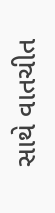સાથે વાતચીત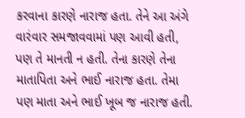કરવાના કારણે નારાજ હતા. તેને આ અંગે વારંવાર સમજાવવામાં પણ આવી હતી, પણ તે માનતી ન હતી. તેના કારણે તેના માતાપિતા અને ભાઈ નારાજ હતા. તેમા પણ માતા અને ભાઈ ખૂબ જ નારાજ હતી.